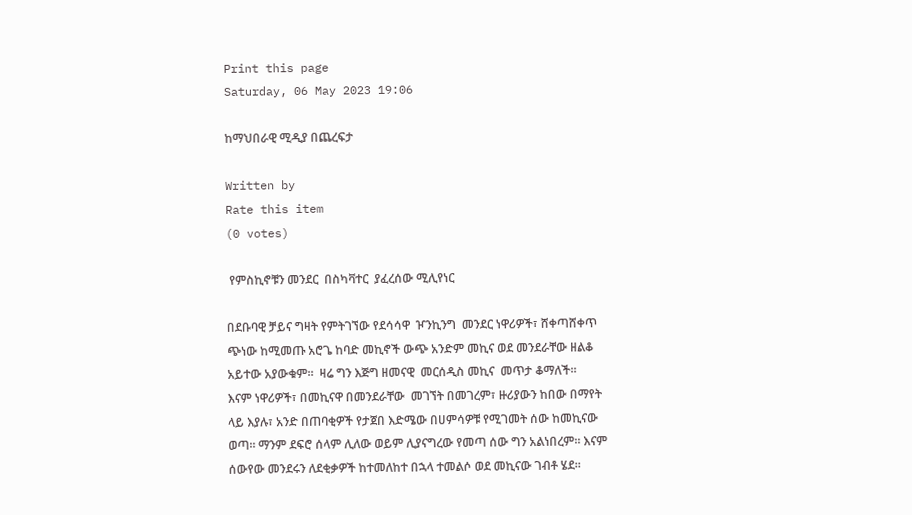Print this page
Saturday, 06 May 2023 19:06

ከማህበራዊ ሚዲያ በጨረፍታ

Written by
Rate this item
(0 votes)

 የምስኪኖቹን መንደር  በስካቫተር  ያፈረሰው ሚሊየነር

በደቡባዊ ቻይና ግዛት የምትገኘው የደሳሳዋ  ዦንኪንግ  መንደር ነዋሪዎች፣ ሸቀጣሸቀጥ ጭነው ከሚመጡ አሮጌ ከባድ መኪኖች ውጭ አንድም መኪና ወደ መንደራቸው ዘልቆ አይተው አያውቁም።  ዛሬ ግን እጅግ ዘመናዊ  መርሰዲስ መኪና  መጥታ ቆማለች።
እናም ነዋሪዎች፣ በመኪናዋ በመንደራቸው  መገኘት በመገረም፣ ዙሪያውን ከበው በማየት ላይ እያሉ፣ አንድ በጠባቂዎች የታጀበ እድሜው በሀምሳዎቹ የሚገመት ሰው ከመኪናው ወጣ። ማንም ደፍሮ ሰላም ሊለው ወይም ሊያናግረው የመጣ ሰው ግን አልነበረም። እናም ሰውየው መንደሩን ለደቂቃዎች ከተመለከተ በኋላ ተመልሶ ወደ መኪናው ገብቶ ሄደ።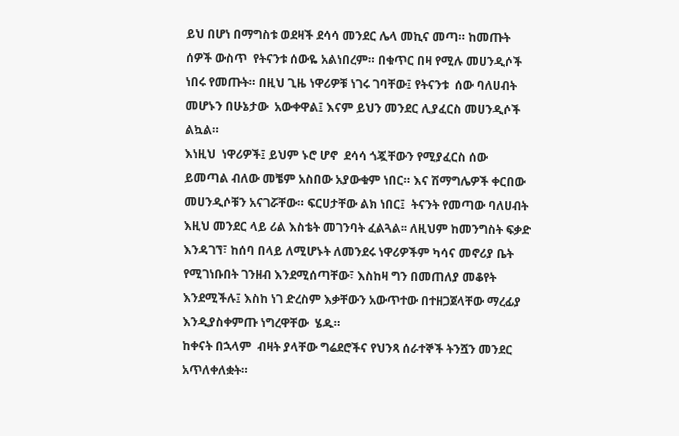ይህ በሆነ በማግስቱ ወደዛች ደሳሳ መንደር ሌላ መኪና መጣ። ከመጡት ሰዎች ውስጥ  የትናንቱ ሰውዬ አልነበረም። በቁጥር በዛ የሚሉ መሀንዲሶች ነበሩ የመጡት። በዚህ ጊዜ ነዋሪዎቹ ነገሩ ገባቸው፤ የትናንቱ  ሰው ባለሀብት መሆኑን በሁኔታው  አውቀዋል፤ እናም ይህን መንደር ሊያፈርስ መሀንዲሶች ልኳል።
እነዚህ  ነዋሪዎች፤ ይህም ኑሮ ሆኖ  ደሳሳ ጎጇቸውን የሚያፈርስ ሰው ይመጣል ብለው መቼም አስበው አያውቁም ነበር። እና ሽማግሌዎች ቀርበው መሀንዲሶቹን አናገሯቸው። ፍርሀታቸው ልክ ነበር፤  ትናንት የመጣው ባለሀብት እዚህ መንደር ላይ ሪል እስቴት መገንባት ፈልጓል፡፡ ለዚህም ከመንግስት ፍቃድ እንዳገኘ፣ ከሰባ በላይ ለሚሆኑት ለመንደሩ ነዋሪዎችም ካሳና መኖሪያ ቤት የሚገነቡበት ገንዘብ እንደሚሰጣቸው፣ እስከዛ ግን በመጠለያ መቆየት እንደሚችሉ፤ እስከ ነገ ድረስም እቃቸውን አውጥተው በተዘጋጀላቸው ማረፊያ እንዲያስቀምጡ ነግረዋቸው  ሄዱ።
ከቀናት በኋላም  ብዛት ያላቸው ግሬደሮችና የህንጻ ሰራተኞች ትንሿን መንደር  አጥለቀለቋት።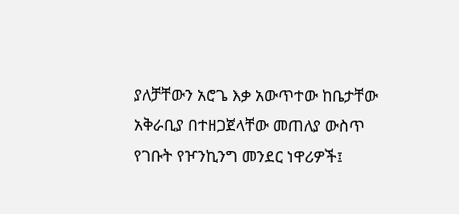ያለቻቸውን አሮጌ እቃ አውጥተው ከቤታቸው አቅራቢያ በተዘጋጀላቸው መጠለያ ውስጥ የገቡት የዦንኪንግ መንደር ነዋሪዎች፤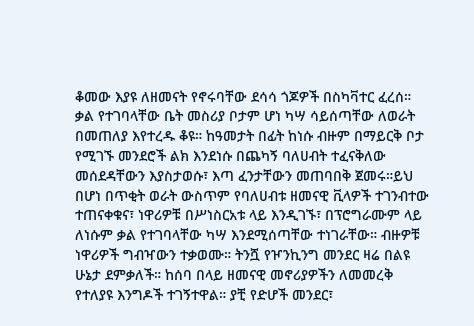ቆመው እያዩ ለዘመናት የኖሩባቸው ደሳሳ ጎጆዎች በስካቫተር ፈረሰ።
ቃል የተገባላቸው ቤት መስሪያ ቦታም ሆነ ካሣ ሳይሰጣቸው ለወራት በመጠለያ እየተረዱ ቆዩ። ከዓመታት በፊት ከነሱ ብዙም በማይርቅ ቦታ የሚገኙ መንደሮች ልክ እንደነሱ በጨካኝ ባለሀብት ተፈናቅለው  መሰደዳቸውን እያስታወሱ፣ እጣ ፈንታቸውን መጠባበቅ ጀመሩ።ይህ በሆነ በጥቂት ወራት ውስጥም የባለሀብቱ ዘመናዊ ቪላዎች ተገንብተው ተጠናቀቁና፣ ነዋሪዎቹ በሥነስርአቱ ላይ እንዲገኙ፣ በፕሮግራሙም ላይ  ለነሱም ቃል የተገባላቸው ካሣ እንደሚሰጣቸው ተነገራቸው። ብዙዎቹ ነዋሪዎች ግብዣውን ተቃወሙ። ትንሿ የዦንኪንግ መንደር ዛሬ በልዩ ሁኔታ ደምቃለች። ከሰባ በላይ ዘመናዊ መኖሪያዎችን ለመመረቅ የተለያዩ እንግዶች ተገኝተዋል። ያቺ የድሆች መንደር፣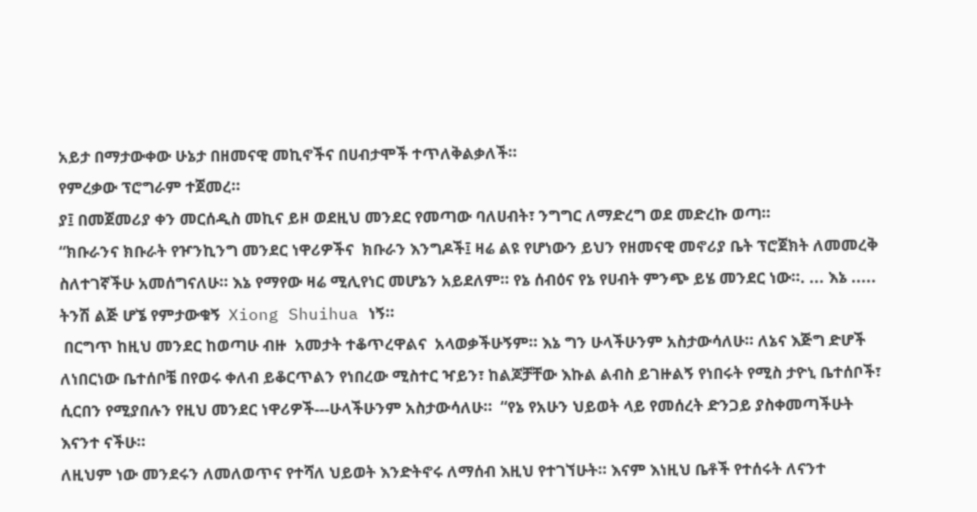አይታ በማታውቀው ሁኔታ በዘመናዊ መኪኖችና በሀብታሞች ተጥለቅልቃለች።
የምረቃው ፕሮግራም ተጀመረ።
ያ፤ በመጀመሪያ ቀን መርሰዲስ መኪና ይዞ ወደዚህ መንደር የመጣው ባለሀብት፣ ንግግር ለማድረግ ወደ መድረኩ ወጣ።
“ክቡራንና ክቡራት የዦንኪንግ መንደር ነዋሪዎችና  ክቡራን እንግዶች፤ ዛሬ ልዩ የሆነውን ይህን የዘመናዊ መኖሪያ ቤት ፕሮጀክት ለመመረቅ ስለተገኛችሁ አመሰግናለሁ። እኔ የማየው ዛሬ ሚሊየነር መሆኔን አይደለም። የኔ ሰብዕና የኔ የሀብት ምንጭ ይሄ መንደር ነው።. ... እኔ .....  ትንሽ ልጅ ሆኜ የምታውቁኝ  Xiong Shuihua ነኝ።
 በርግጥ ከዚህ መንደር ከወጣሁ ብዙ  አመታት ተቆጥረዋልና  አላወቃችሁኝም። እኔ ግን ሁላችሁንም አስታውሳለሁ። ለኔና እጅግ ድሆች ለነበርነው ቤተሰቦቼ በየወሩ ቀለብ ይቆርጥልን የነበረው ሚስተር ዣይን፣ ከልጆቻቸው እኩል ልብስ ይገዙልኝ የነበሩት የሚስ ታዮኒ ቤተሰቦች፣ ሲርበን የሚያበሉን የዚህ መንደር ነዋሪዎች---ሁላችሁንም አስታውሳለሁ።  “የኔ የአሁን ህይወት ላይ የመሰረት ድንጋይ ያስቀመጣችሁት እናንተ ናችሁ።
ለዚህም ነው መንደሩን ለመለወጥና የተሻለ ህይወት እንድትኖሩ ለማሰብ እዚህ የተገኘሁት። እናም እነዚህ ቤቶች የተሰሩት ለናንተ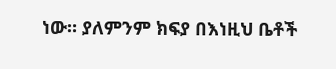ነው። ያለምንም ክፍያ በእነዚህ ቤቶች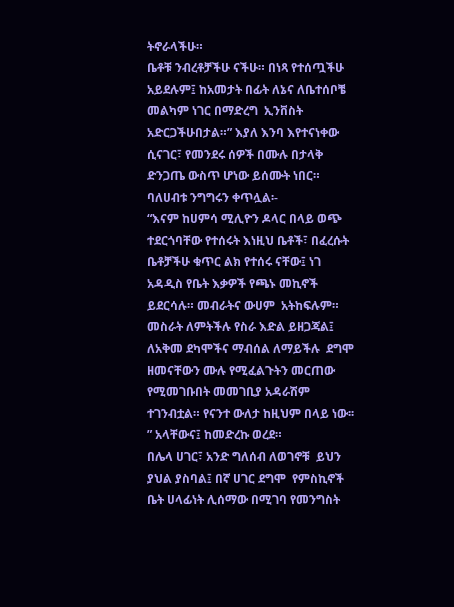ትኖራላችሁ።
ቤቶቹ ንብረቶቻችሁ ናችሁ። በነጻ የተሰጧችሁ አይደሉም፤ ከአመታት በፊት ለኔና ለቤተሰቦቼ መልካም ነገር በማድረግ  ኢንቨስት አድርጋችሁበታል።” እያለ እንባ እየተናነቀው  ሲናገር፣ የመንደሩ ሰዎች በሙሉ በታላቅ ድንጋጤ ውስጥ ሆነው ይሰሙት ነበር።
ባለሀብቱ ንግግሩን ቀጥሏል፡-
“እናም ከሀምሳ ሚሊዮን ዶላር በላይ ወጭ ተደርጎባቸው የተሰሩት እነዚህ ቤቶች፣ በፈረሱት ቤቶቻችሁ ቁጥር ልክ የተሰሩ ናቸው፤ ነገ አዳዲስ የቤት እቃዎች የጫኑ መኪኖች ይደርሳሉ። መብራትና ውሀም  አትከፍሉም። መስራት ለምትችሉ የስራ እድል ይዘጋጃል፤ ለአቅመ ደካሞችና ማብሰል ለማይችሉ  ደግሞ ዘመናቸውን ሙሉ የሚፈልጉትን መርጠው የሚመገቡበት መመገቢያ አዳራሽም ተገንብቷል። የናንተ ውለታ ከዚህም በላይ ነው፡፡” አላቸውና፤ ከመድረኩ ወረደ።
በሌላ ሀገር፣ አንድ ግለሰብ ለወገኖቹ  ይህን ያህል ያስባል፤ በኛ ሀገር ደግሞ  የምስኪኖች ቤት ሀላፊነት ሊሰማው በሚገባ የመንግስት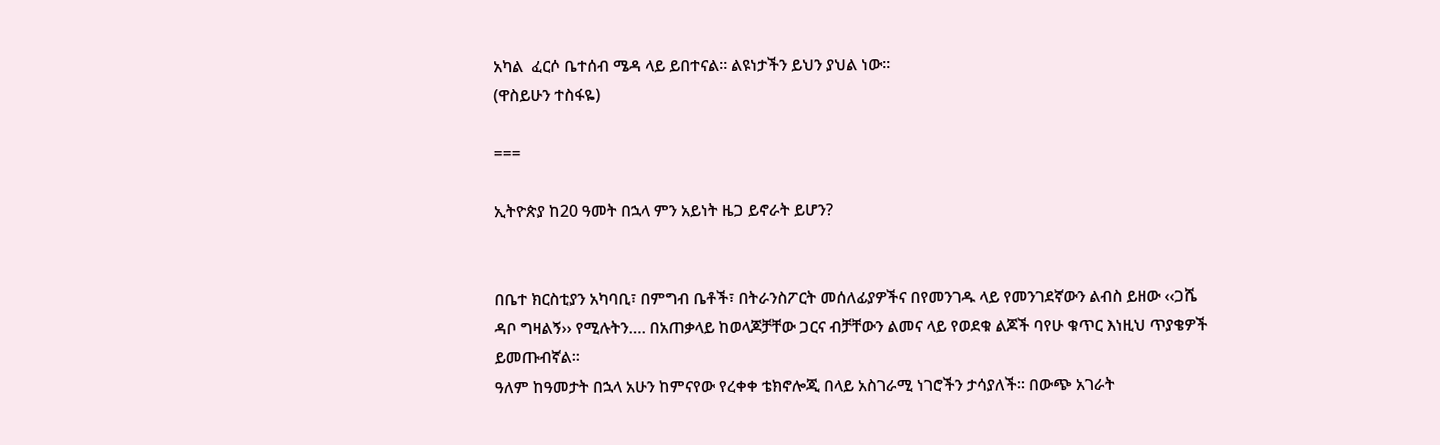አካል  ፈርሶ ቤተሰብ ሜዳ ላይ ይበተናል። ልዩነታችን ይህን ያህል ነው።
(ዋስይሁን ተስፋዬ)

===

ኢትዮጵያ ከ20 ዓመት በኋላ ምን አይነት ዜጋ ይኖራት ይሆን?


በቤተ ክርስቲያን አካባቢ፣ በምግብ ቤቶች፣ በትራንስፖርት መሰለፊያዎችና በየመንገዱ ላይ የመንገደኛውን ልብስ ይዘው ‹‹ጋሼ ዳቦ ግዛልኝ›› የሚሉትን…. በአጠቃላይ ከወላጆቻቸው ጋርና ብቻቸውን ልመና ላይ የወደቁ ልጆች ባየሁ ቁጥር እነዚህ ጥያቄዎች ይመጡብኛል፡፡
ዓለም ከዓመታት በኋላ አሁን ከምናየው የረቀቀ ቴክኖሎጂ በላይ አስገራሚ ነገሮችን ታሳያለች፡፡ በውጭ አገራት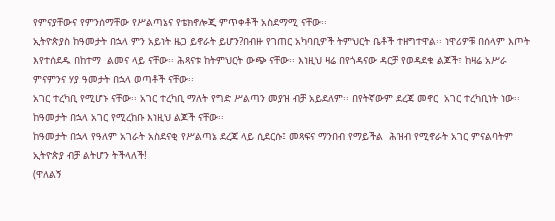የምናያቸውና የምንሰማቸው የሥልጣኔና የቴክኖሎጂ ምጥቀቶች አስደማሚ ናቸው፡፡
ኢትዮጵያስ ከዓመታት በኋላ ምን አይነት ዜጋ ይኖራት ይሆን?በብዙ የገጠር አካባቢዎች ትምህርት ቤቶች ተዘግተዋል፡፡ ነዋሪዎቹ በሰላም እጦት እየተሰደዱ በከተማ  ልመና ላይ ናቸው፡፡ ሕጻናቱ ከትምህርት ውጭ ናቸው፡፡ እነዚህ ዛሬ በየጎዳናው ዳርቻ የወዳደቁ ልጆች፣ ከዛሬ አሥራ ምናምንና ሃያ ዓመታት በኋላ ወጣቶች ናቸው፡፡
አገር ተረካቢ የሚሆኑ ናቸው፡፡ አገር ተረካቢ ማለት የግድ ሥልጣን መያዝ ብቻ አይደለም፡፡ በየትኛውም ደረጃ መኖር  አገር ተረካቢነት ነው፡፡ ከዓመታት በኋላ አገር የሚረከቡ እነዚህ ልጆች ናቸው፡፡
ከዓመታት በኋላ የዓለም አገራት አስደናቂ የሥልጣኔ ደረጃ ላይ ሲደርሱ፤ መጻፍና ማንበብ የማይችል  ሕዝብ የሚኖራት አገር ምናልባትም ኢትዮጵያ ብቻ ልትሆን ትችላለች!
(ዋለልኝ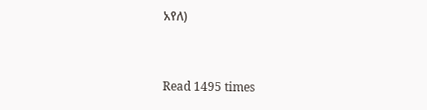አየለ)


Read 1495 times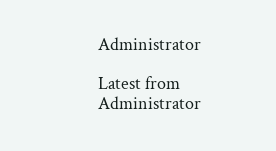Administrator

Latest from Administrator